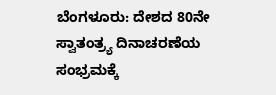ಬೆಂಗಳೂರು: ದೇಶದ 80ನೇ ಸ್ವಾತಂತ್ರ್ಯ ದಿನಾಚರಣೆಯ ಸಂಭ್ರಮಕ್ಕೆ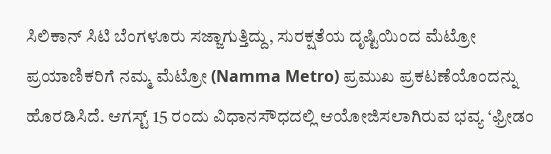ಸಿಲಿಕಾನ್ ಸಿಟಿ ಬೆಂಗಳೂರು ಸಜ್ಜಾಗುತ್ತಿದ್ದು, ಸುರಕ್ಷತೆಯ ದೃಷ್ಟಿಯಿಂದ ಮೆಟ್ರೋ ಪ್ರಯಾಣಿಕರಿಗೆ ನಮ್ಮ ಮೆಟ್ರೋ (Namma Metro) ಪ್ರಮುಖ ಪ್ರಕಟಣೆಯೊಂದನ್ನು ಹೊರಡಿಸಿದೆ. ಆಗಸ್ಟ್ 15 ರಂದು ವಿಧಾನಸೌಧದಲ್ಲಿ ಆಯೋಜಿಸಲಾಗಿರುವ ಭವ್ಯ ‘ಫ್ರೀಡಂ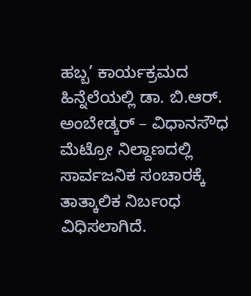ಹಬ್ಬ’ ಕಾರ್ಯಕ್ರಮದ ಹಿನ್ನೆಲೆಯಲ್ಲಿ ಡಾ. ಬಿ.ಆರ್. ಅಂಬೇಡ್ಕರ್ – ವಿಧಾನಸೌಧ ಮೆಟ್ರೋ ನಿಲ್ದಾಣದಲ್ಲಿ ಸಾರ್ವಜನಿಕ ಸಂಚಾರಕ್ಕೆ ತಾತ್ಕಾಲಿಕ ನಿರ್ಬಂಧ ವಿಧಿಸಲಾಗಿದೆ.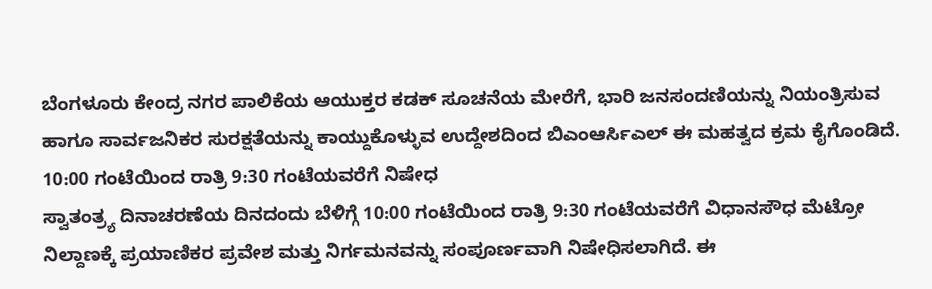ಬೆಂಗಳೂರು ಕೇಂದ್ರ ನಗರ ಪಾಲಿಕೆಯ ಆಯುಕ್ತರ ಕಡಕ್ ಸೂಚನೆಯ ಮೇರೆಗೆ, ಭಾರಿ ಜನಸಂದಣಿಯನ್ನು ನಿಯಂತ್ರಿಸುವ ಹಾಗೂ ಸಾರ್ವಜನಿಕರ ಸುರಕ್ಷತೆಯನ್ನು ಕಾಯ್ದುಕೊಳ್ಳುವ ಉದ್ದೇಶದಿಂದ ಬಿಎಂಆರ್ಸಿಎಲ್ ಈ ಮಹತ್ವದ ಕ್ರಮ ಕೈಗೊಂಡಿದೆ.
10:00 ಗಂಟೆಯಿಂದ ರಾತ್ರಿ 9:30 ಗಂಟೆಯವರೆಗೆ ನಿಷೇಧ
ಸ್ವಾತಂತ್ರ್ಯ ದಿನಾಚರಣೆಯ ದಿನದಂದು ಬೆಳಿಗ್ಗೆ 10:00 ಗಂಟೆಯಿಂದ ರಾತ್ರಿ 9:30 ಗಂಟೆಯವರೆಗೆ ವಿಧಾನಸೌಧ ಮೆಟ್ರೋ ನಿಲ್ದಾಣಕ್ಕೆ ಪ್ರಯಾಣಿಕರ ಪ್ರವೇಶ ಮತ್ತು ನಿರ್ಗಮನವನ್ನು ಸಂಪೂರ್ಣವಾಗಿ ನಿಷೇಧಿಸಲಾಗಿದೆ. ಈ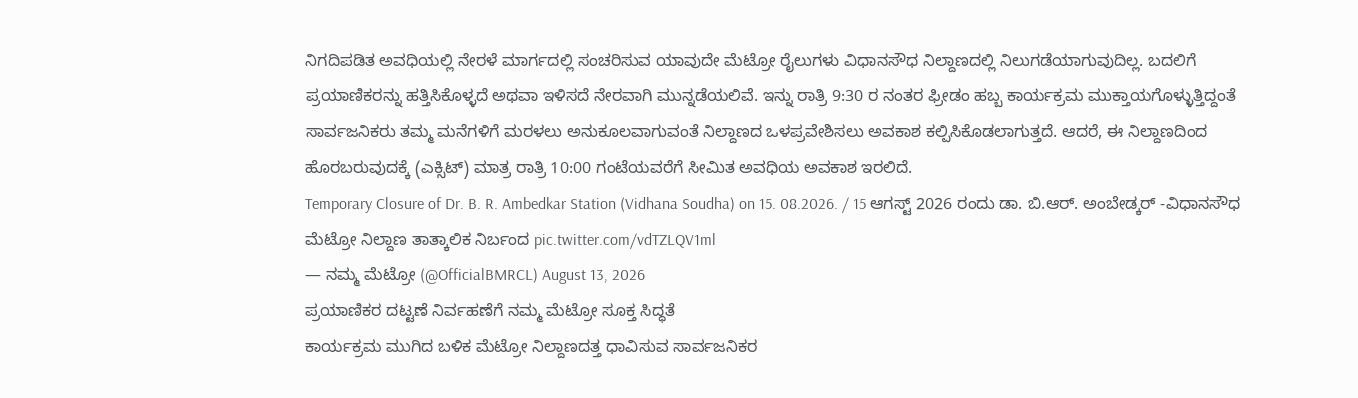ನಿಗದಿಪಡಿತ ಅವಧಿಯಲ್ಲಿ ನೇರಳೆ ಮಾರ್ಗದಲ್ಲಿ ಸಂಚರಿಸುವ ಯಾವುದೇ ಮೆಟ್ರೋ ರೈಲುಗಳು ವಿಧಾನಸೌಧ ನಿಲ್ದಾಣದಲ್ಲಿ ನಿಲುಗಡೆಯಾಗುವುದಿಲ್ಲ. ಬದಲಿಗೆ ಪ್ರಯಾಣಿಕರನ್ನು ಹತ್ತಿಸಿಕೊಳ್ಳದೆ ಅಥವಾ ಇಳಿಸದೆ ನೇರವಾಗಿ ಮುನ್ನಡೆಯಲಿವೆ. ಇನ್ನು ರಾತ್ರಿ 9:30 ರ ನಂತರ ಫ್ರೀಡಂ ಹಬ್ಬ ಕಾರ್ಯಕ್ರಮ ಮುಕ್ತಾಯಗೊಳ್ಳುತ್ತಿದ್ದಂತೆ ಸಾರ್ವಜನಿಕರು ತಮ್ಮ ಮನೆಗಳಿಗೆ ಮರಳಲು ಅನುಕೂಲವಾಗುವಂತೆ ನಿಲ್ದಾಣದ ಒಳಪ್ರವೇಶಿಸಲು ಅವಕಾಶ ಕಲ್ಪಿಸಿಕೊಡಲಾಗುತ್ತದೆ. ಆದರೆ, ಈ ನಿಲ್ದಾಣದಿಂದ ಹೊರಬರುವುದಕ್ಕೆ (ಎಕ್ಸಿಟ್) ಮಾತ್ರ ರಾತ್ರಿ 10:00 ಗಂಟೆಯವರೆಗೆ ಸೀಮಿತ ಅವಧಿಯ ಅವಕಾಶ ಇರಲಿದೆ.
Temporary Closure of Dr. B. R. Ambedkar Station (Vidhana Soudha) on 15. 08.2026. / 15 ಆಗಸ್ಟ್ 2026 ರಂದು ಡಾ. ಬಿ.ಆರ್. ಅಂಬೇಡ್ಕರ್ -ವಿಧಾನಸೌಧ ಮೆಟ್ರೋ ನಿಲ್ದಾಣ ತಾತ್ಕಾಲಿಕ ನಿರ್ಬಂದ pic.twitter.com/vdTZLQV1ml
— ನಮ್ಮ ಮೆಟ್ರೋ (@OfficialBMRCL) August 13, 2026
ಪ್ರಯಾಣಿಕರ ದಟ್ಟಣೆ ನಿರ್ವಹಣೆಗೆ ನಮ್ಮ ಮೆಟ್ರೋ ಸೂಕ್ತ ಸಿದ್ಧತೆ
ಕಾರ್ಯಕ್ರಮ ಮುಗಿದ ಬಳಿಕ ಮೆಟ್ರೋ ನಿಲ್ದಾಣದತ್ತ ಧಾವಿಸುವ ಸಾರ್ವಜನಿಕರ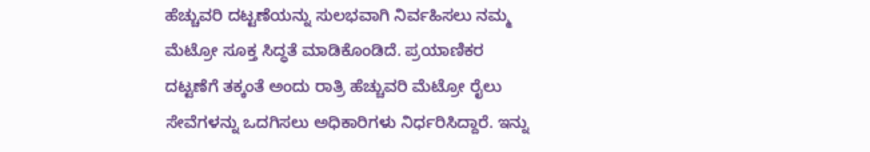ಹೆಚ್ಚುವರಿ ದಟ್ಟಣೆಯನ್ನು ಸುಲಭವಾಗಿ ನಿರ್ವಹಿಸಲು ನಮ್ಮ ಮೆಟ್ರೋ ಸೂಕ್ತ ಸಿದ್ಧತೆ ಮಾಡಿಕೊಂಡಿದೆ. ಪ್ರಯಾಣಿಕರ ದಟ್ಟಣೆಗೆ ತಕ್ಕಂತೆ ಅಂದು ರಾತ್ರಿ ಹೆಚ್ಚುವರಿ ಮೆಟ್ರೋ ರೈಲು ಸೇವೆಗಳನ್ನು ಒದಗಿಸಲು ಅಧಿಕಾರಿಗಳು ನಿರ್ಧರಿಸಿದ್ದಾರೆ. ಇನ್ನು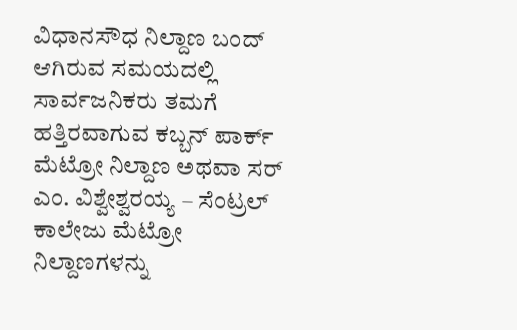ವಿಧಾನಸೌಧ ನಿಲ್ದಾಣ ಬಂದ್ ಆಗಿರುವ ಸಮಯದಲ್ಲಿ ಸಾರ್ವಜನಿಕರು ತಮಗೆ ಹತ್ತಿರವಾಗುವ ಕಬ್ಬನ್ ಪಾರ್ಕ್ ಮೆಟ್ರೋ ನಿಲ್ದಾಣ ಅಥವಾ ಸರ್ ಎಂ. ವಿಶ್ವೇಶ್ವರಯ್ಯ – ಸೆಂಟ್ರಲ್ ಕಾಲೇಜು ಮೆಟ್ರೋ ನಿಲ್ದಾಣಗಳನ್ನು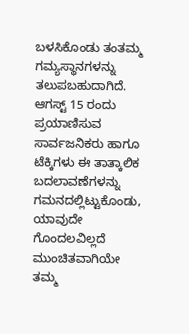ಬಳಸಿಕೊಂಡು ತಂತಮ್ಮ ಗಮ್ಯಸ್ಥಾನಗಳನ್ನು ತಲುಪಬಹುದಾಗಿದೆ. ಆಗಸ್ಟ್ 15 ರಂದು ಪ್ರಯಾಣಿಸುವ ಸಾರ್ವಜನಿಕರು ಹಾಗೂ ಟೆಕ್ಕಿಗಳು ಈ ತಾತ್ಕಾಲಿಕ ಬದಲಾವಣೆಗಳನ್ನು ಗಮನದಲ್ಲಿಟ್ಟುಕೊಂಡು, ಯಾವುದೇ ಗೊಂದಲವಿಲ್ಲದೆ ಮುಂಚಿತವಾಗಿಯೇ ತಮ್ಮ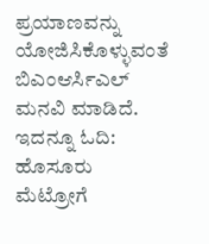ಪ್ರಯಾಣವನ್ನು ಯೋಜಿಸಿಕೊಳ್ಳುವಂತೆ ಬಿಎಂಆರ್ಸಿಎಲ್ ಮನವಿ ಮಾಡಿದೆ.
ಇದನ್ನೂ ಓದಿ: ಹೊಸೂರು ಮೆಟ್ರೋಗೆ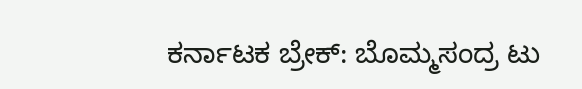ಕರ್ನಾಟಕ ಬ್ರೇಕ್: ಬೊಮ್ಮಸಂದ್ರ ಟು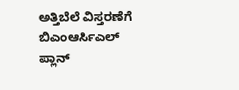ಅತ್ತಿಬೆಲೆ ವಿಸ್ತರಣೆಗೆ ಬಿಎಂಆರ್ಸಿಎಲ್ ಪ್ಲಾನ್